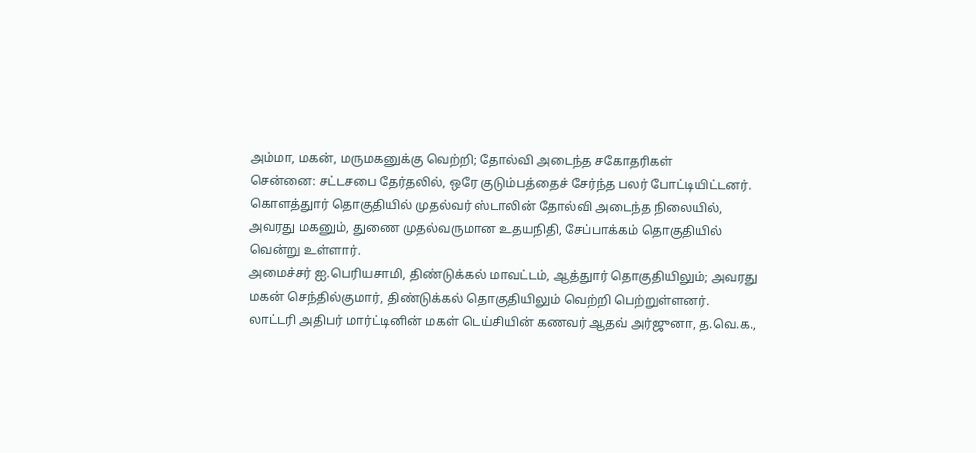அம்மா, மகன், மருமகனுக்கு வெற்றி; தோல்வி அடைந்த சகோதரிகள்
சென்னை: சட்டசபை தேர்தலில், ஒரே குடும்பத்தைச் சேர்ந்த பலர் போட்டியிட்டனர். கொளத்துார் தொகுதியில் முதல்வர் ஸ்டாலின் தோல்வி அடைந்த நிலையில், அவரது மகனும், துணை முதல்வருமான உதயநிதி, சேப்பாக்கம் தொகுதியில் வென்று உள்ளார்.
அமைச்சர் ஐ.பெரியசாமி, திண்டுக்கல் மாவட்டம், ஆத்துார் தொகுதியிலும்; அவரது மகன் செந்தில்குமார், திண்டுக்கல் தொகுதியிலும் வெற்றி பெற்றுள்ளனர்.
லாட்டரி அதிபர் மார்ட்டினின் மகள் டெய்சியின் கணவர் ஆதவ் அர்ஜுனா, த.வெ.க.,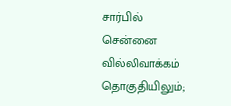சார்பில் சென்னை வில்லிவாக்கம் தொகுதியிலும்;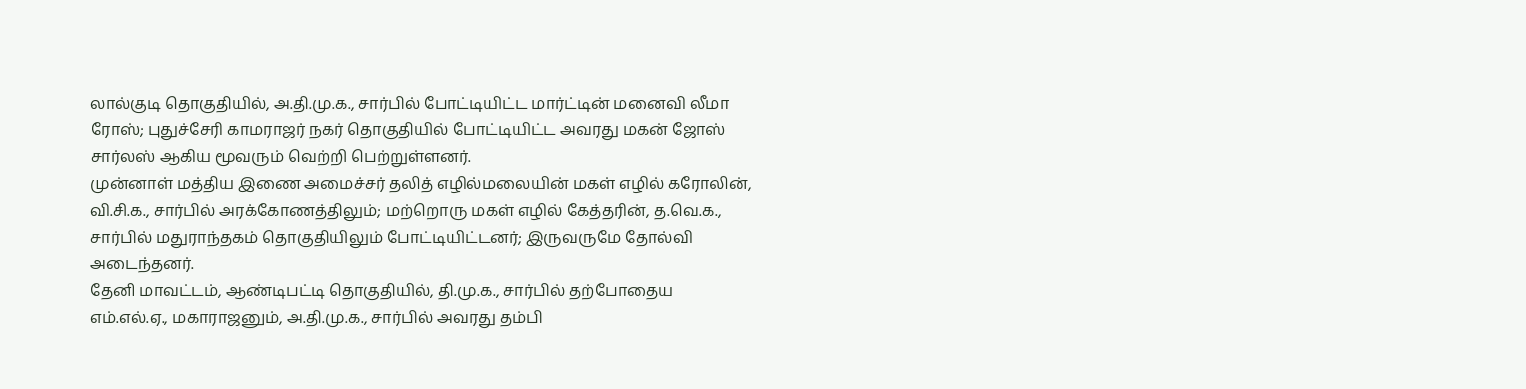லால்குடி தொகுதியில், அ.தி.மு.க., சார்பில் போட்டியிட்ட மார்ட்டின் மனைவி லீமா ரோஸ்; புதுச்சேரி காமராஜர் நகர் தொகுதியில் போட்டியிட்ட அவரது மகன் ஜோஸ் சார்லஸ் ஆகிய மூவரும் வெற்றி பெற்றுள்ளனர்.
முன்னாள் மத்திய இணை அமைச்சர் தலித் எழில்மலையின் மகள் எழில் கரோலின், வி.சி.க., சார்பில் அரக்கோணத்திலும்; மற்றொரு மகள் எழில் கேத்தரின், த.வெ.க., சார்பில் மதுராந்தகம் தொகுதியிலும் போட்டியிட்டனர்; இருவருமே தோல்வி அடைந்தனர்.
தேனி மாவட்டம், ஆண்டிபட்டி தொகுதியில், தி.மு.க., சார்பில் தற்போதைய எம்.எல்.ஏ., மகாராஜனும், அ.தி.மு.க., சார்பில் அவரது தம்பி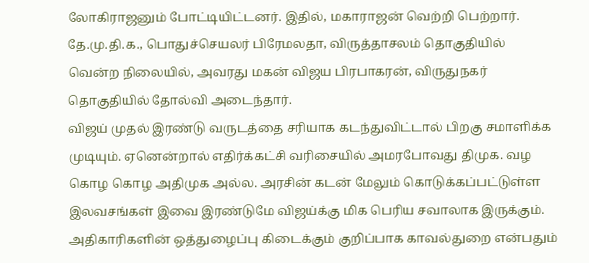லோகிராஜனும் போட்டியிட்டனர். இதில், மகாராஜன் வெற்றி பெற்றார்.
தே.மு.தி.க., பொதுச்செயலர் பிரேமலதா, விருத்தாசலம் தொகுதியில் வென்ற நிலையில், அவரது மகன் விஜய பிரபாகரன், விருதுநகர் தொகுதியில் தோல்வி அடைந்தார்.
விஜய் முதல் இரண்டு வருடத்தை சரியாக கடந்துவிட்டால் பிறகு சமாளிக்க முடியும். ஏனென்றால் எதிர்க்கட்சி வரிசையில் அமரபோவது திமுக. வழ கொழ கொழ அதிமுக அல்ல. அரசின் கடன் மேலும் கொடுக்கப்பட்டுள்ள இலவசங்கள் இவை இரண்டுமே விஜய்க்கு மிக பெரிய சவாலாக இருக்கும். அதிகாரிகளின் ஒத்துழைப்பு கிடைக்கும் குறிப்பாக காவல்துறை என்பதும்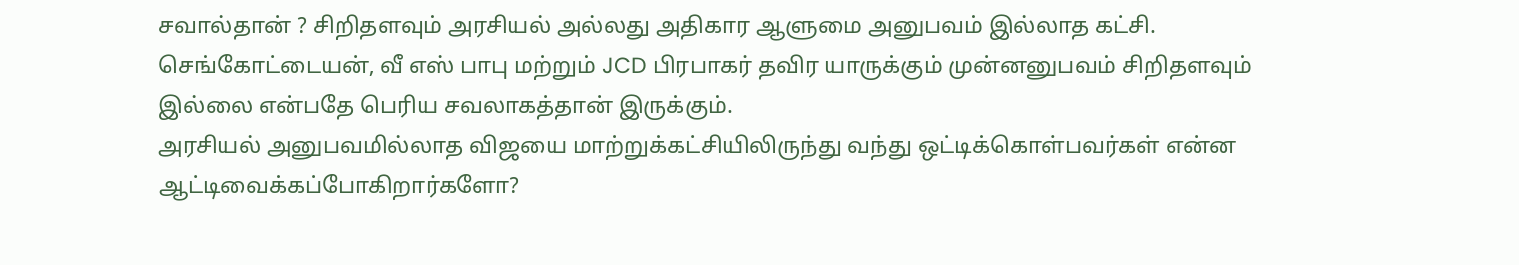சவால்தான் ? சிறிதளவும் அரசியல் அல்லது அதிகார ஆளுமை அனுபவம் இல்லாத கட்சி. செங்கோட்டையன், வீ எஸ் பாபு மற்றும் JCD பிரபாகர் தவிர யாருக்கும் முன்னனுபவம் சிறிதளவும் இல்லை என்பதே பெரிய சவலாகத்தான் இருக்கும்.
அரசியல் அனுபவமில்லாத விஜயை மாற்றுக்கட்சியிலிருந்து வந்து ஒட்டிக்கொள்பவர்கள் என்ன ஆட்டிவைக்கப்போகிறார்களோ?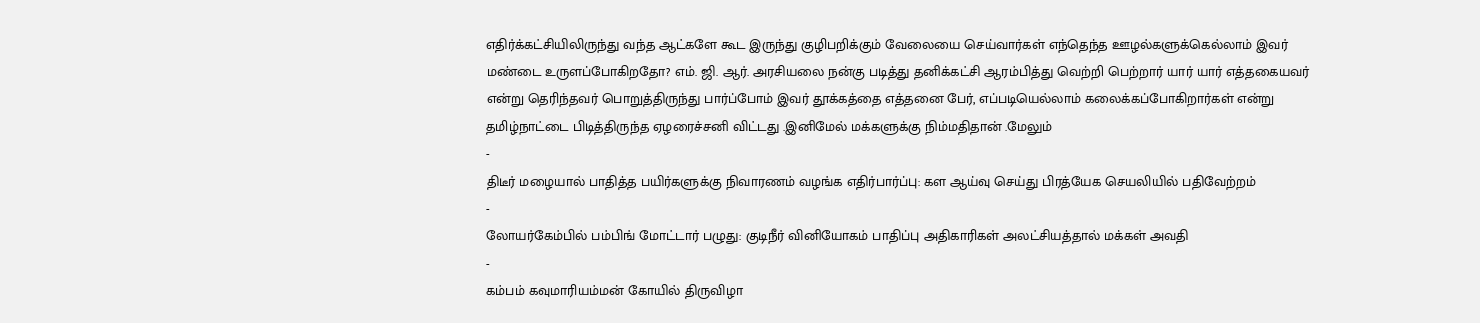எதிர்க்கட்சியிலிருந்து வந்த ஆட்களே கூட இருந்து குழிபறிக்கும் வேலையை செய்வார்கள் எந்தெந்த ஊழல்களுக்கெல்லாம் இவர் மண்டை உருளப்போகிறதோ? எம். ஜி. ஆர். அரசியலை நன்கு படித்து தனிக்கட்சி ஆரம்பித்து வெற்றி பெற்றார் யார் யார் எத்தகையவர் என்று தெரிந்தவர் பொறுத்திருந்து பார்ப்போம் இவர் தூக்கத்தை எத்தனை பேர், எப்படியெல்லாம் கலைக்கப்போகிறார்கள் என்று
தமிழ்நாட்டை பிடித்திருந்த ஏழரைச்சனி விட்டது .இனிமேல் மக்களுக்கு நிம்மதிதான் .மேலும்
-
திடீர் மழையால் பாதித்த பயிர்களுக்கு நிவாரணம் வழங்க எதிர்பார்ப்பு: கள ஆய்வு செய்து பிரத்யேக செயலியில் பதிவேற்றம்
-
லோயர்கேம்பில் பம்பிங் மோட்டார் பழுது: குடிநீர் வினியோகம் பாதிப்பு அதிகாரிகள் அலட்சியத்தால் மக்கள் அவதி
-
கம்பம் கவுமாரியம்மன் கோயில் திருவிழா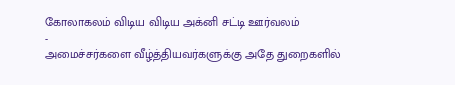கோலாகலம் விடிய விடிய அக்னி சட்டி ஊர்வலம்
-
அமைச்சர்களை வீழ்த்தியவர்களுக்கு அதே துறைகளில்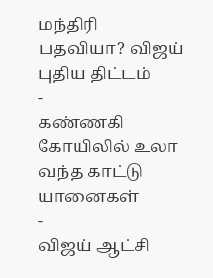மந்திரி பதவியா? விஜய் புதிய திட்டம்
-
கண்ணகி கோயிலில் உலா வந்த காட்டு யானைகள்
-
விஜய் ஆட்சி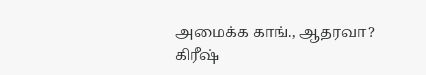அமைக்க காங்., ஆதரவா? கிரீஷ்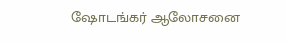ஷோடங்கர் ஆலோசனை